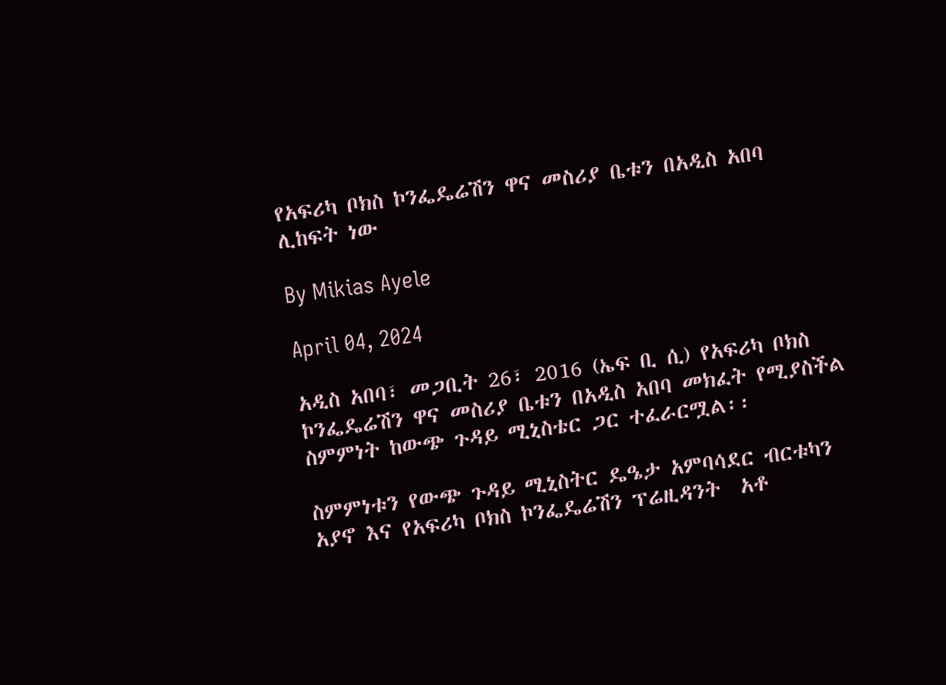የአፍሪካ ቦክስ ኮንፌዴሬሽን ዋና መስሪያ ቤቱን በአዲስ አበባ ሊከፍት ነው

By Mikias Ayele

April 04, 2024

አዲስ አበባ፣ መጋቢት 26፣ 2016 (ኤፍ ቢ ሲ) የአፍሪካ ቦክስ ኮንፌዴሬሽን ዋና መስሪያ ቤቱን በአዲስ አበባ መክፈት የሚያስችል ስምምነት ከውጭ ጉዳይ ሚኒስቴር ጋር ተፈራርሟል፡፡

ስምምነቱን የውጭ ጉዳይ ሚኒስትር ዴዔታ አምባሳደር ብርቱካን አያኖ እና የአፍሪካ ቦክስ ኮንፌዴሬሽን ፕሬዚዳንት  አቶ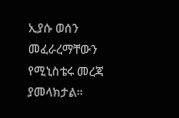ኢያሱ ወሰን መፈራረማቸውን የሚኒስቴሩ መረጃ ያመላክታል፡፡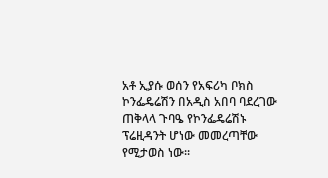አቶ ኢያሱ ወሰን የአፍሪካ ቦክስ ኮንፌዴሬሽን በአዲስ አበባ ባደረገው ጠቅላላ ጉባዔ የኮንፌዴሬሽኑ ፕሬዚዳንት ሆነው መመረጣቸው የሚታወስ ነው፡፡